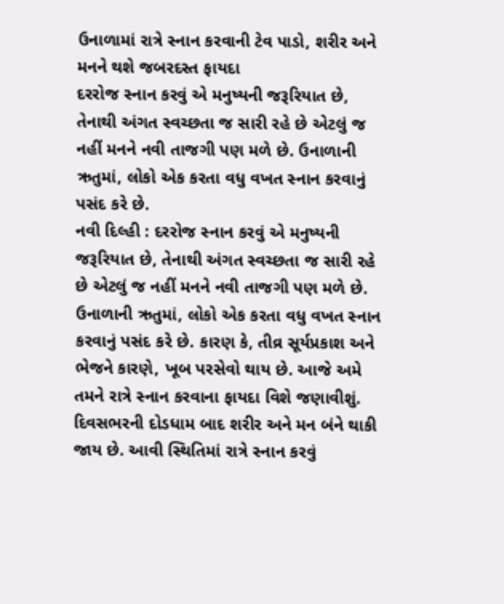ઉનાળામાં રાત્રે સ્નાન કરવાની ટેવ પાડો, શરીર અને મનને થશે જબરદસ્ત ફાયદા
દરરોજ સ્નાન કરવું એ મનુષ્યની જરૂરિયાત છે, તેનાથી અંગત સ્વચ્છતા જ સારી રહે છે એટલું જ નહીં મનને નવી તાજગી પણ મળે છે. ઉનાળાની ઋતુમાં, લોકો એક કરતા વધુ વખત સ્નાન કરવાનું પસંદ કરે છે.
નવી દિલ્હી : દરરોજ સ્નાન કરવું એ મનુષ્યની જરૂરિયાત છે, તેનાથી અંગત સ્વચ્છતા જ સારી રહે છે એટલું જ નહીં મનને નવી તાજગી પણ મળે છે. ઉનાળાની ઋતુમાં, લોકો એક કરતા વધુ વખત સ્નાન કરવાનું પસંદ કરે છે. કારણ કે, તીવ્ર સૂર્યપ્રકાશ અને ભેજને કારણે, ખૂબ પરસેવો થાય છે. આજે અમે તમને રાત્રે સ્નાન કરવાના ફાયદા વિશે જણાવીશું. દિવસભરની દોડધામ બાદ શરીર અને મન બંને થાકી જાય છે. આવી સ્થિતિમાં રાત્રે સ્નાન કરવું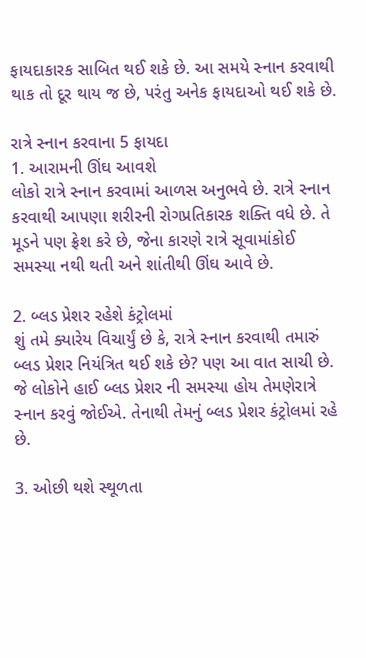ફાયદાકારક સાબિત થઈ શકે છે. આ સમયે સ્નાન કરવાથી થાક તો દૂર થાય જ છે, પરંતુ અનેક ફાયદાઓ થઈ શકે છે.

રાત્રે સ્નાન કરવાના 5 ફાયદા
1. આરામની ઊંઘ આવશે
લોકો રાત્રે સ્નાન કરવામાં આળસ અનુભવે છે. રાત્રે સ્નાન કરવાથી આપણા શરીરની રોગપ્રતિકારક શક્તિ વધે છે. તે મૂડને પણ ફ્રેશ કરે છે, જેના કારણે રાત્રે સૂવામાંકોઈ સમસ્યા નથી થતી અને શાંતીથી ઊંઘ આવે છે.

2. બ્લડ પ્રેશર રહેશે કંટ્રોલમાં
શું તમે ક્યારેય વિચાર્યું છે કે, રાત્રે સ્નાન કરવાથી તમારું બ્લડ પ્રેશર નિયંત્રિત થઈ શકે છે? પણ આ વાત સાચી છે. જે લોકોને હાઈ બ્લડ પ્રેશર ની સમસ્યા હોય તેમણેરાત્રે સ્નાન કરવું જોઈએ. તેનાથી તેમનું બ્લડ પ્રેશર કંટ્રોલમાં રહે છે.

3. ઓછી થશે સ્થૂળતા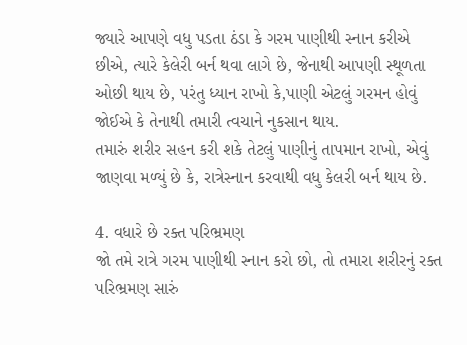જ્યારે આપણે વધુ પડતા ઠંડા કે ગરમ પાણીથી સ્નાન કરીએ છીએ, ત્યારે કેલેરી બર્ન થવા લાગે છે, જેનાથી આપણી સ્થૂળતા ઓછી થાય છે, પરંતુ ધ્યાન રાખો કે,પાણી એટલું ગરમન હોવું જોઈએ કે તેનાથી તમારી ત્વચાને નુકસાન થાય.
તમારું શરીર સહન કરી શકે તેટલું પાણીનું તાપમાન રાખો, એવું જાણવા મળ્યું છે કે, રાત્રેસ્નાન કરવાથી વધુ કેલરી બર્ન થાય છે.

4. વધારે છે રક્ત પરિભ્રમણ
જો તમે રાત્રે ગરમ પાણીથી સ્નાન કરો છો, તો તમારા શરીરનું રક્ત પરિભ્રમણ સારું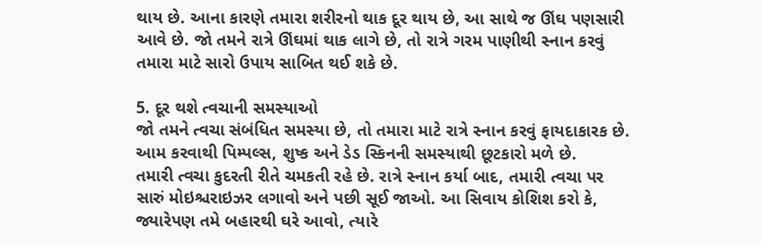થાય છે. આના કારણે તમારા શરીરનો થાક દૂર થાય છે, આ સાથે જ ઊંઘ પણસારી આવે છે. જો તમને રાત્રે ઊંઘમાં થાક લાગે છે, તો રાત્રે ગરમ પાણીથી સ્નાન કરવું તમારા માટે સારો ઉપાય સાબિત થઈ શકે છે.

5. દૂર થશે ત્વચાની સમસ્યાઓ
જો તમને ત્વચા સંબંધિત સમસ્યા છે, તો તમારા માટે રાત્રે સ્નાન કરવું ફાયદાકારક છે. આમ કરવાથી પિમ્પલ્સ, શુષ્ક અને ડેડ સ્કિનની સમસ્યાથી છૂટકારો મળે છે.
તમારી ત્વચા કુદરતી રીતે ચમકતી રહે છે. રાત્રે સ્નાન કર્યા બાદ, તમારી ત્વચા પર સારું મોઇશ્ચરાઇઝર લગાવો અને પછી સૂઈ જાઓ. આ સિવાય કોશિશ કરો કે, જ્યારેપણ તમે બહારથી ઘરે આવો, ત્યારે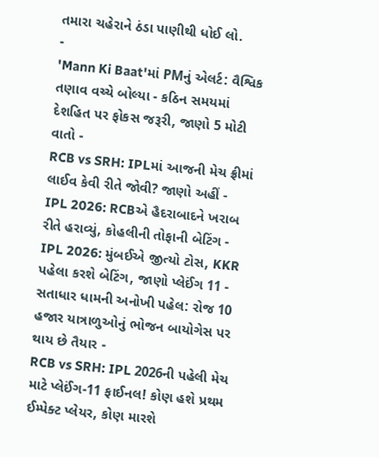તમારા ચહેરાને ઠંડા પાણીથી ધોઈ લો.
-
'Mann Ki Baat'માં PMનું એલર્ટ: વૈશ્વિક તણાવ વચ્ચે બોલ્યા - કઠિન સમયમાં દેશહિત પર ફોકસ જરૂરી, જાણો 5 મોટી વાતો -
RCB vs SRH: IPLમાં આજની મેચ ફ્રીમાં લાઈવ કેવી રીતે જોવી? જાણો અહીં -
IPL 2026: RCBએ હૈદરાબાદને ખરાબ રીતે હરાવ્યું, કોહલીની તોફાની બેટિંગ -
IPL 2026: મુંબઈએ જીત્યો ટોસ, KKR પહેલા કરશે બેટિંગ, જાણો પ્લેઈંગ 11 -
સતાધાર ધામની અનોખી પહેલ: રોજ 10 હજાર યાત્રાળુઓનું ભોજન બાયોગેસ પર થાય છે તૈયાર -
RCB vs SRH: IPL 2026ની પહેલી મેચ માટે પ્લેઈંગ-11 ફાઈનલ! કોણ હશે પ્રથમ ઈમ્પેક્ટ પ્લેયર, કોણ મારશે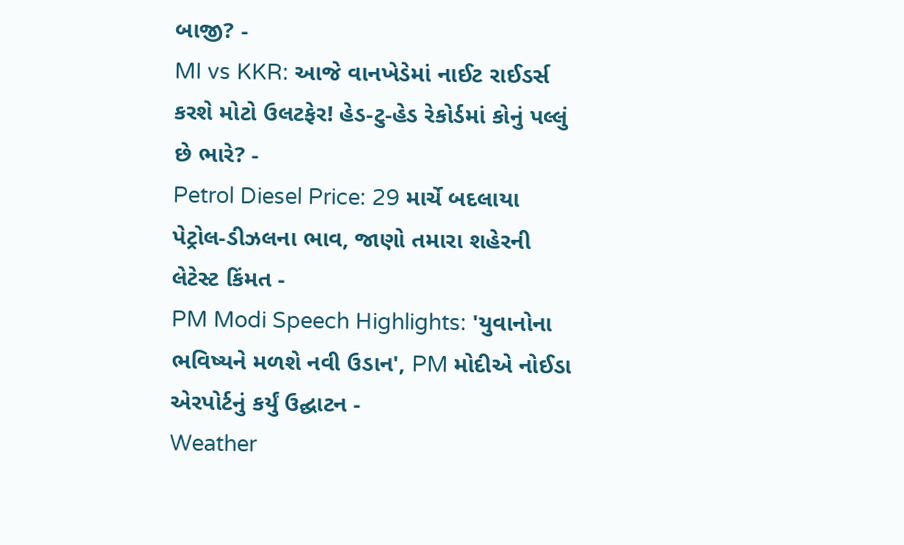બાજી? -
MI vs KKR: આજે વાનખેડેમાં નાઈટ રાઈડર્સ કરશે મોટો ઉલટફેર! હેડ-ટુ-હેડ રેકોર્ડમાં કોનું પલ્લું છે ભારે? -
Petrol Diesel Price: 29 માર્ચે બદલાયા પેટ્રોલ-ડીઝલના ભાવ, જાણો તમારા શહેરની લેટેસ્ટ કિંમત -
PM Modi Speech Highlights: 'યુવાનોના ભવિષ્યને મળશે નવી ઉડાન', PM મોદીએ નોઈડા એરપોર્ટનું કર્યું ઉદ્ઘાટન -
Weather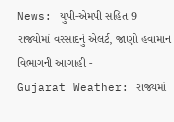News: યુપી-એમપી સહિત 9 રાજ્યોમાં વરસાદનું એલર્ટ, જાણો હવામાન વિભાગની આગાહી -
Gujarat Weather: રાજ્યમાં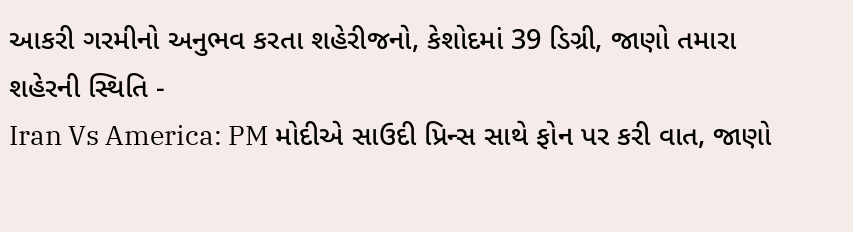આકરી ગરમીનો અનુભવ કરતા શહેરીજનો, કેશોદમાં 39 ડિગ્રી, જાણો તમારા શહેરની સ્થિતિ -
Iran Vs America: PM મોદીએ સાઉદી પ્રિન્સ સાથે ફોન પર કરી વાત, જાણો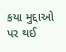કયા મુદ્દાઓ પર થઈ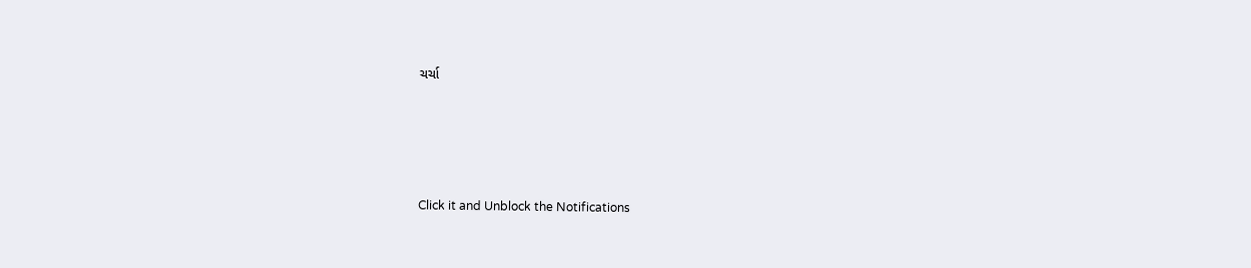ચર્ચા






Click it and Unblock the Notifications